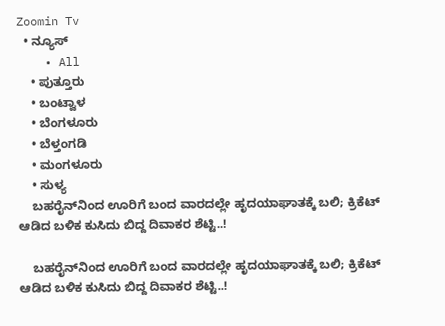Zoomin Tv
  • ನ್ಯೂಸ್
    • All
    • ಪುತ್ತೂರು
    • ಬಂಟ್ವಾಳ
    • ಬೆಂಗಳೂರು
    • ಬೆಳ್ತಂಗಡಿ
    • ಮಂಗಳೂರು
    • ಸುಳ್ಯ
    ಬಹರೈನ್‌ನಿಂದ ಊರಿಗೆ ಬಂದ ವಾರದಲ್ಲೇ ಹೃದಯಾಘಾತಕ್ಕೆ ಬಲಿ; ಕ್ರಿಕೆಟ್ ಆಡಿದ ಬಳಿಕ ಕುಸಿದು ಬಿದ್ದ ದಿವಾಕರ ಶೆಟ್ಟಿ..!

    ಬಹರೈನ್‌ನಿಂದ ಊರಿಗೆ ಬಂದ ವಾರದಲ್ಲೇ ಹೃದಯಾಘಾತಕ್ಕೆ ಬಲಿ; ಕ್ರಿಕೆಟ್ ಆಡಿದ ಬಳಿಕ ಕುಸಿದು ಬಿದ್ದ ದಿವಾಕರ ಶೆಟ್ಟಿ..!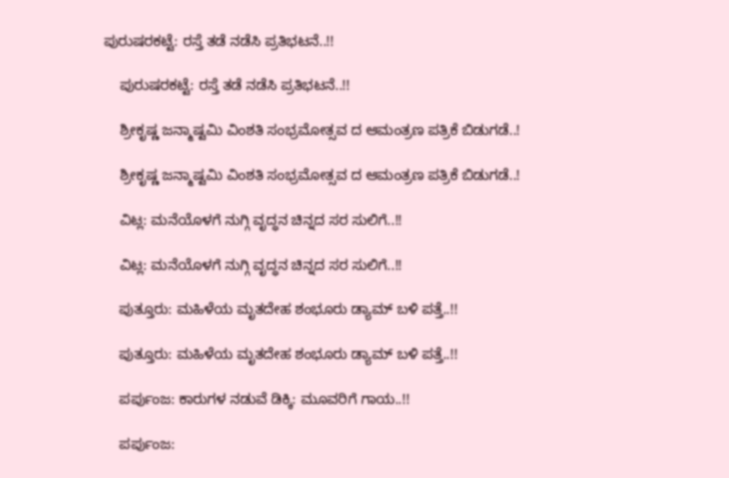ಪುರುಷರಕಟ್ಟೆ: ರಸ್ತೆ ತಡೆ ನಡೆಸಿ ಪ್ರತಿಭಟನೆ..!!

    ಪುರುಷರಕಟ್ಟೆ: ರಸ್ತೆ ತಡೆ ನಡೆಸಿ ಪ್ರತಿಭಟನೆ..!!

    ಶ್ರೀಕೃಷ್ಣ ಜನ್ಮಾಷ್ಟಮಿ ವಿಂಶತಿ ಸಂಭ್ರಮೋತ್ಸವ ದ ಆಮಂತ್ರಣ ಪತ್ರಿಕೆ ಬಿಡುಗಡೆ..!

    ಶ್ರೀಕೃಷ್ಣ ಜನ್ಮಾಷ್ಟಮಿ ವಿಂಶತಿ ಸಂಭ್ರಮೋತ್ಸವ ದ ಆಮಂತ್ರಣ ಪತ್ರಿಕೆ ಬಿಡುಗಡೆ..!

    ವಿಟ್ಲ: ಮನೆಯೊಳಗೆ ನುಗ್ಗಿ ವೃದ್ಧನ ಚಿನ್ನದ ಸರ ಸುಲಿಗೆ..!!

    ವಿಟ್ಲ: ಮನೆಯೊಳಗೆ ನುಗ್ಗಿ ವೃದ್ಧನ ಚಿನ್ನದ ಸರ ಸುಲಿಗೆ..!!

    ಪುತ್ತೂರು: ಮಹಿಳೆಯ ಮೃತದೇಹ ಶಂಭೂರು ಡ್ಯಾಮ್ ಬಳಿ ಪತ್ತೆ..!!

    ಪುತ್ತೂರು: ಮಹಿಳೆಯ ಮೃತದೇಹ ಶಂಭೂರು ಡ್ಯಾಮ್ ಬಳಿ ಪತ್ತೆ..!!

    ಪರ್ಪುಂಜ: ಕಾರುಗಳ ನಡುವೆ ಡಿಕ್ಕಿ: ಮೂವರಿಗೆ ಗಾಯ..!!

    ಪರ್ಪುಂಜ: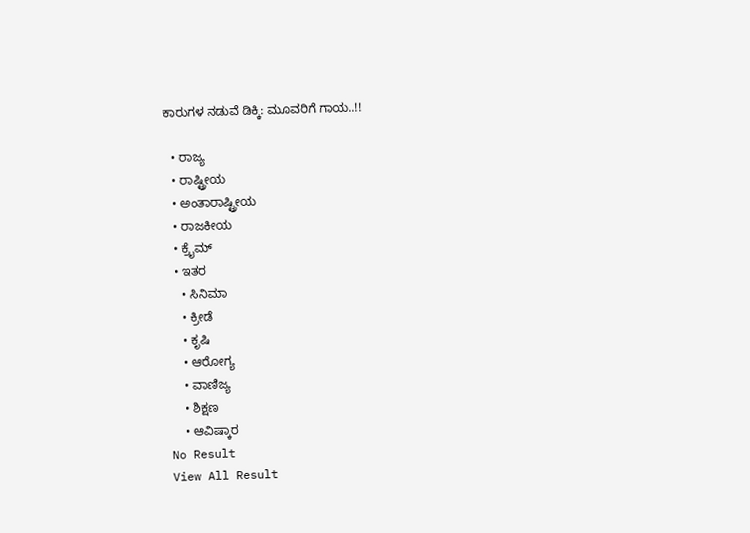ಕಾರುಗಳ ನಡುವೆ ಡಿಕ್ಕಿ: ಮೂವರಿಗೆ ಗಾಯ..!!

  • ರಾಜ್ಯ
  • ರಾಷ್ಟ್ರೀಯ
  • ಅಂತಾರಾಷ್ಟ್ರೀಯ
  • ರಾಜಕೀಯ
  • ಕ್ರೈಮ್
  • ಇತರ
    • ಸಿನಿಮಾ
    • ಕ್ರೀಡೆ
    • ಕೃಷಿ
    • ಆರೋಗ್ಯ
    • ವಾಣಿಜ್ಯ
    • ಶಿಕ್ಷಣ
    • ಆವಿಷ್ಕಾರ
No Result
View All Result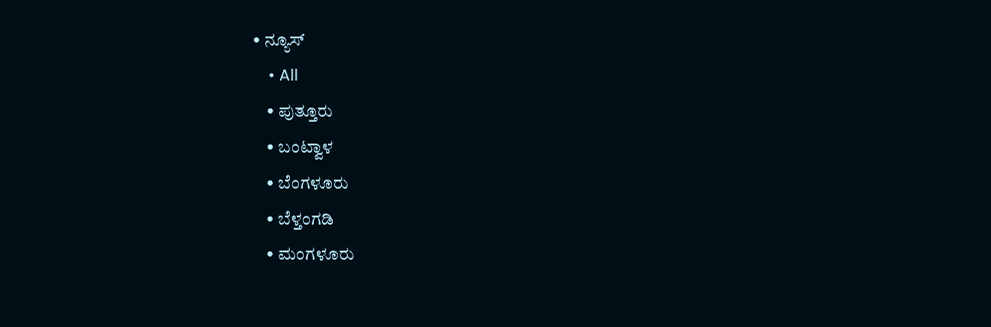• ನ್ಯೂಸ್
    • All
    • ಪುತ್ತೂರು
    • ಬಂಟ್ವಾಳ
    • ಬೆಂಗಳೂರು
    • ಬೆಳ್ತಂಗಡಿ
    • ಮಂಗಳೂರು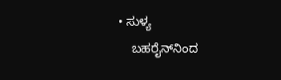• ಸುಳ್ಯ
    ಬಹರೈನ್‌ನಿಂದ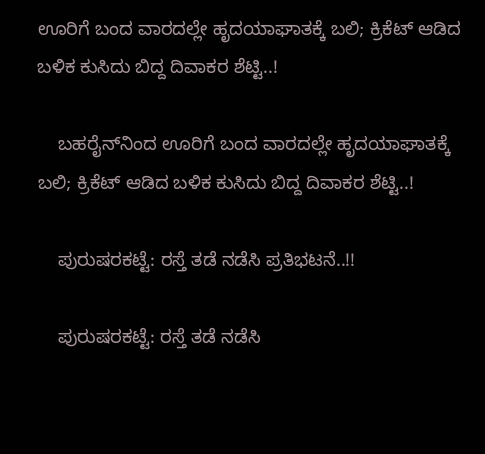ಊರಿಗೆ ಬಂದ ವಾರದಲ್ಲೇ ಹೃದಯಾಘಾತಕ್ಕೆ ಬಲಿ; ಕ್ರಿಕೆಟ್ ಆಡಿದ ಬಳಿಕ ಕುಸಿದು ಬಿದ್ದ ದಿವಾಕರ ಶೆಟ್ಟಿ..!

    ಬಹರೈನ್‌ನಿಂದ ಊರಿಗೆ ಬಂದ ವಾರದಲ್ಲೇ ಹೃದಯಾಘಾತಕ್ಕೆ ಬಲಿ; ಕ್ರಿಕೆಟ್ ಆಡಿದ ಬಳಿಕ ಕುಸಿದು ಬಿದ್ದ ದಿವಾಕರ ಶೆಟ್ಟಿ..!

    ಪುರುಷರಕಟ್ಟೆ: ರಸ್ತೆ ತಡೆ ನಡೆಸಿ ಪ್ರತಿಭಟನೆ..!!

    ಪುರುಷರಕಟ್ಟೆ: ರಸ್ತೆ ತಡೆ ನಡೆಸಿ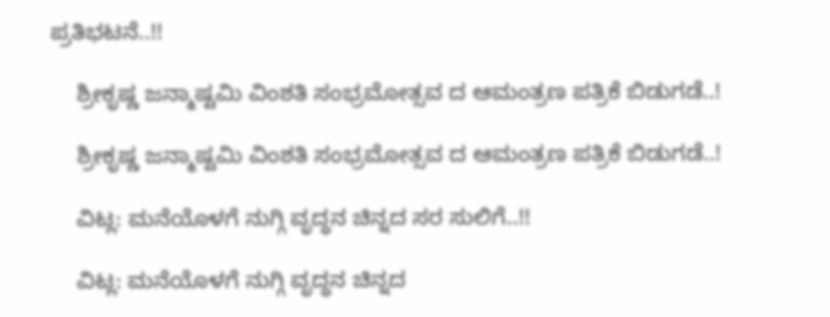ಪ್ರತಿಭಟನೆ..!!

    ಶ್ರೀಕೃಷ್ಣ ಜನ್ಮಾಷ್ಟಮಿ ವಿಂಶತಿ ಸಂಭ್ರಮೋತ್ಸವ ದ ಆಮಂತ್ರಣ ಪತ್ರಿಕೆ ಬಿಡುಗಡೆ..!

    ಶ್ರೀಕೃಷ್ಣ ಜನ್ಮಾಷ್ಟಮಿ ವಿಂಶತಿ ಸಂಭ್ರಮೋತ್ಸವ ದ ಆಮಂತ್ರಣ ಪತ್ರಿಕೆ ಬಿಡುಗಡೆ..!

    ವಿಟ್ಲ: ಮನೆಯೊಳಗೆ ನುಗ್ಗಿ ವೃದ್ಧನ ಚಿನ್ನದ ಸರ ಸುಲಿಗೆ..!!

    ವಿಟ್ಲ: ಮನೆಯೊಳಗೆ ನುಗ್ಗಿ ವೃದ್ಧನ ಚಿನ್ನದ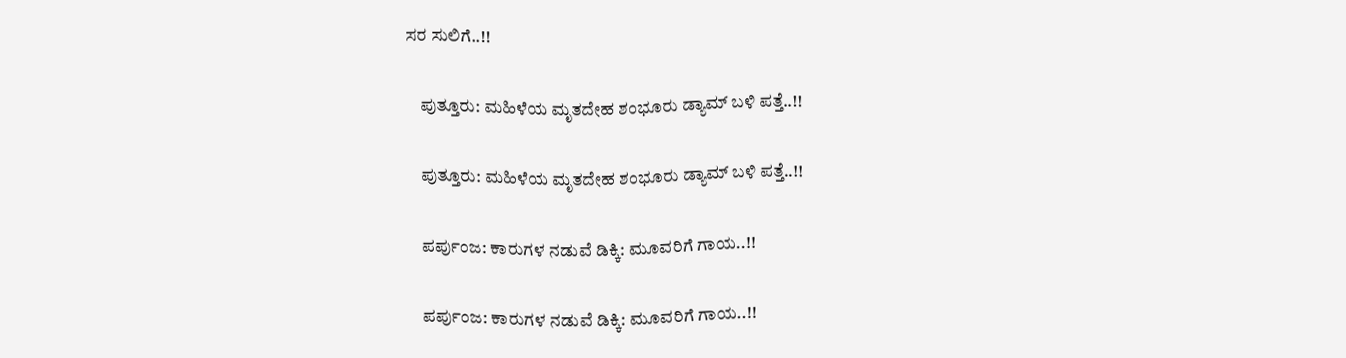ಸರ ಸುಲಿಗೆ..!!

    ಪುತ್ತೂರು: ಮಹಿಳೆಯ ಮೃತದೇಹ ಶಂಭೂರು ಡ್ಯಾಮ್ ಬಳಿ ಪತ್ತೆ..!!

    ಪುತ್ತೂರು: ಮಹಿಳೆಯ ಮೃತದೇಹ ಶಂಭೂರು ಡ್ಯಾಮ್ ಬಳಿ ಪತ್ತೆ..!!

    ಪರ್ಪುಂಜ: ಕಾರುಗಳ ನಡುವೆ ಡಿಕ್ಕಿ: ಮೂವರಿಗೆ ಗಾಯ..!!

    ಪರ್ಪುಂಜ: ಕಾರುಗಳ ನಡುವೆ ಡಿಕ್ಕಿ: ಮೂವರಿಗೆ ಗಾಯ..!!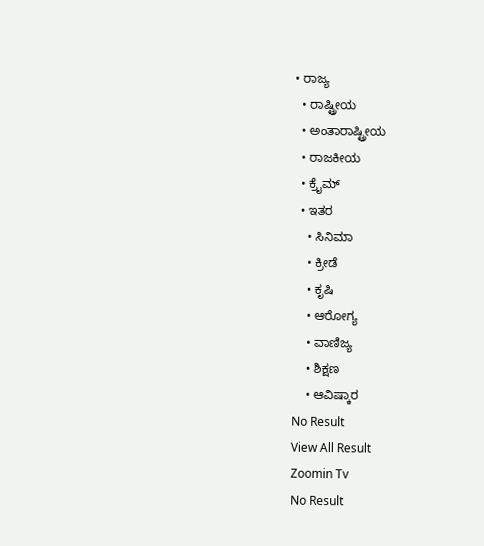• ರಾಜ್ಯ
  • ರಾಷ್ಟ್ರೀಯ
  • ಅಂತಾರಾಷ್ಟ್ರೀಯ
  • ರಾಜಕೀಯ
  • ಕ್ರೈಮ್
  • ಇತರ
    • ಸಿನಿಮಾ
    • ಕ್ರೀಡೆ
    • ಕೃಷಿ
    • ಆರೋಗ್ಯ
    • ವಾಣಿಜ್ಯ
    • ಶಿಕ್ಷಣ
    • ಆವಿಷ್ಕಾರ
No Result
View All Result
Zoomin Tv
No Result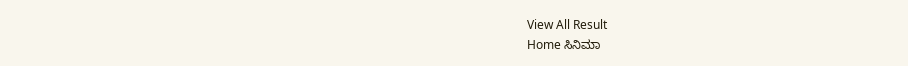View All Result
Home ಸಿನಿಮಾ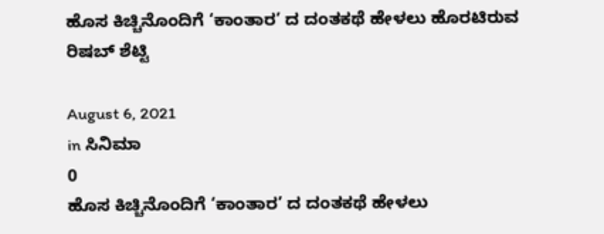ಹೊಸ ಕಿಚ್ಚಿನೊಂದಿಗೆ ‘ಕಾಂತಾರ’ ದ ದಂತಕಥೆ ಹೇಳಲು ಹೊರಟಿರುವ ರಿಷಬ್ ಶೆಟ್ಟಿ

August 6, 2021
in ಸಿನಿಮಾ
0
ಹೊಸ ಕಿಚ್ಚಿನೊಂದಿಗೆ ‘ಕಾಂತಾರ’ ದ ದಂತಕಥೆ ಹೇಳಲು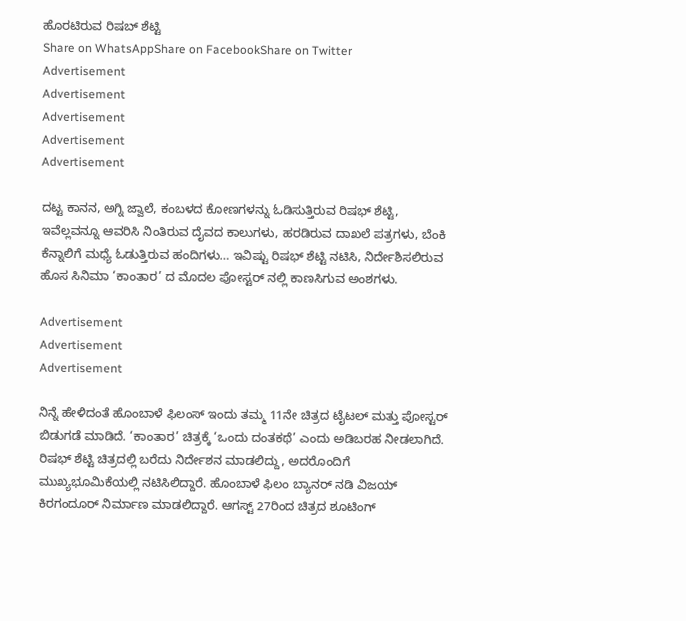ಹೊರಟಿರುವ ರಿಷಬ್ ಶೆಟ್ಟಿ
Share on WhatsAppShare on FacebookShare on Twitter
Advertisement
Advertisement
Advertisement
Advertisement
Advertisement

ದಟ್ಟ ಕಾನನ, ಅಗ್ನಿ ಜ್ವಾಲೆ, ಕಂಬಳದ ಕೋಣಗಳನ್ನು ಓಡಿಸುತ್ತಿರುವ ರಿಷಭ್ ಶೆಟ್ಟಿ, ಇವೆಲ್ಲವನ್ನೂ ಆವರಿಸಿ ನಿಂತಿರುವ ದೈವದ ಕಾಲುಗಳು, ಹರಡಿರುವ ದಾಖಲೆ ಪತ್ರಗಳು, ಬೆಂಕಿ ಕೆನ್ನಾಲಿಗೆ ಮಧ್ಯೆ ಓಡುತ್ತಿರುವ ಹಂದಿಗಳು… ಇವಿಷ್ಟು ರಿಷಭ್ ಶೆಟ್ಟಿ ನಟಿಸಿ, ನಿರ್ದೇಶಿಸಲಿರುವ ಹೊಸ ಸಿನಿಮಾ ‘ಕಾಂತಾರ’ ದ ಮೊದಲ ಪೋಸ್ಟರ್ ನಲ್ಲಿ ಕಾಣಸಿಗುವ ಅಂಶಗಳು.

Advertisement
Advertisement
Advertisement

ನಿನ್ನೆ ಹೇಳಿದಂತೆ ಹೊಂಬಾಳೆ ಫಿಲಂಸ್ ಇಂದು ತಮ್ಮ 11ನೇ ಚಿತ್ರದ ಟೈಟಲ್ ಮತ್ತು ಪೋಸ್ಟರ್ ಬಿಡುಗಡೆ ಮಾಡಿದೆ. ‘ಕಾಂತಾರ’ ಚಿತ್ರಕ್ಕೆ ‘ಒಂದು ದಂತಕಥೆ’ ಎಂದು ಅಡಿಬರಹ ನೀಡಲಾಗಿದೆ. ರಿಷಭ್ ಶೆಟ್ಟಿ ಚಿತ್ರದಲ್ಲಿ ಬರೆದು ನಿರ್ದೇಶನ ಮಾಡಲಿದ್ದು, ಅದರೊಂದಿಗೆ ಮುಖ್ಯಭೂಮಿಕೆಯಲ್ಲಿ ನಟಿಸಿಲಿದ್ದಾರೆ. ಹೊಂಬಾಳೆ ಫಿಲಂ ಬ್ಯಾನರ್ ನಡಿ ವಿಜಯ್ ಕಿರಗಂದೂರ್ ನಿರ್ಮಾಣ ಮಾಡಲಿದ್ದಾರೆ. ಆಗಸ್ಟ್ 27ರಿಂದ ಚಿತ್ರದ ಶೂಟಿಂಗ್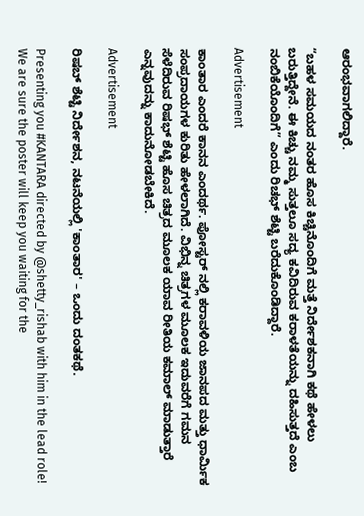ಆರಂಭವಾಗಲಿದ್ದಾರೆ.

“ಬಹಳ ಸಮಯದ ನಂತರ ಹೊಸ ಕಿಚ್ಚಿನೊಂದಿಗೆ ಮತ್ತೆ ನಿರ್ದೇಶಕನಾಗಿ ಕಥೆ ಹೇಳಲು ಬರುತ್ತಿದ್ದೇನೆ‌. ಈ ಕಿಚ್ಚು ನಮ್ಮ ಸುತ್ತಲೂ ಸದ್ಯ ಕವಿದಿರುವ ಕರಾಳತೆಯನ್ನು ದಹಿಸುತ್ತದೆ ಎಂಬ ನಂಬಿಕೆಯೊಂದಿಗೆ” ಎಂದು ರಿಚಭ್ ಶೆಟ್ಟಿ ಬರೆದುಕೊಂಡಿದ್ದಾರೆ.

Advertisement

ಕಾಂತಾರ ಎಂದರೆ ಕಾನನ ಎಂದರ್ಥ. ಪೋಸ್ಟರ್ ನಲ್ಲಿ ಕರಾವಳಿಯ ಜಾನಪದ ಮತ್ತು ಧಾರ್ಮಿಕ ಸಂಪ್ರದಾಯಗಳ ಕುರಿತು ಹೇಳಲಾಗಿದೆ. ವಿಭಿನ್ನ ಚಿತ್ರಗಳ ಮೂಲಕ ಇದುವರೆಗೆ ಗಮನ ಸೆಳೆದಿರುವ ರಿಷಭ್ ಶೆಟ್ಟಿ ಹೊಸ ಚಿತ್ರದ ಮೂಲಕ ಯಾವ ರೀತಿಯ ಕಮಾಲ್ ಮಾಡುತ್ತಾರೆ ಎನ್ನವುದನ್ನು ಕಾದುನೋಡಬೇಕಿದೆ.

Advertisement

ರಿಷಬ್ ಶೆಟ್ಟಿ ನಿರ್ದೇಶನ, ನಟನೆಯಲ್ಲಿ 'ಕಾಂತಾರ' – ಒಂದು ದಂತಕಥೆ.

Presenting you #KANTARA directed by @shetty_rishab with him in the lead role! We are sure the poster will keep you waiting for the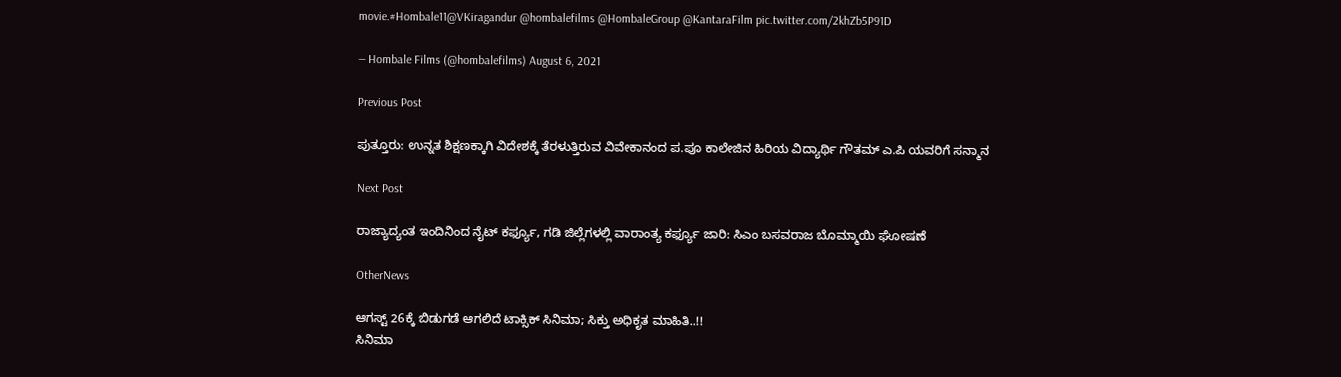movie.#Hombale11@VKiragandur @hombalefilms @HombaleGroup @KantaraFilm pic.twitter.com/2khZb5P91D

— Hombale Films (@hombalefilms) August 6, 2021

Previous Post

ಪುತ್ತೂರು: ಉನ್ನತ ಶಿಕ್ಷಣಕ್ಕಾಗಿ ವಿದೇಶಕ್ಕೆ ತೆರಳುತ್ತಿರುವ ವಿವೇಕಾನಂದ ಪ.ಪೂ ಕಾಲೇಜಿನ ಹಿರಿಯ ವಿದ್ಯಾರ್ಥಿ ಗೌತಮ್ ಎ.ಪಿ ಯವರಿಗೆ ಸನ್ಮಾನ

Next Post

ರಾಜ್ಯಾದ್ಯಂತ ಇಂದಿನಿಂದ ನೈಟ್ ಕರ್ಫ್ಯೂ, ಗಡಿ ಜಿಲ್ಲೆಗಳಲ್ಲಿ ವಾರಾಂತ್ಯ ಕರ್ಫ್ಯೂ ಜಾರಿ: ಸಿಎಂ ಬಸವರಾಜ ಬೊಮ್ಮಾಯಿ ಘೋಷಣೆ

OtherNews

ಆಗಸ್ಟ್ 26ಕ್ಕೆ ಬಿಡುಗಡೆ ಆಗಲಿದೆ ಟಾಕ್ಸಿಕ್ ಸಿನಿಮಾ; ಸಿಕ್ತು ಅಧಿಕೃತ ಮಾಹಿತಿ..!!
ಸಿನಿಮಾ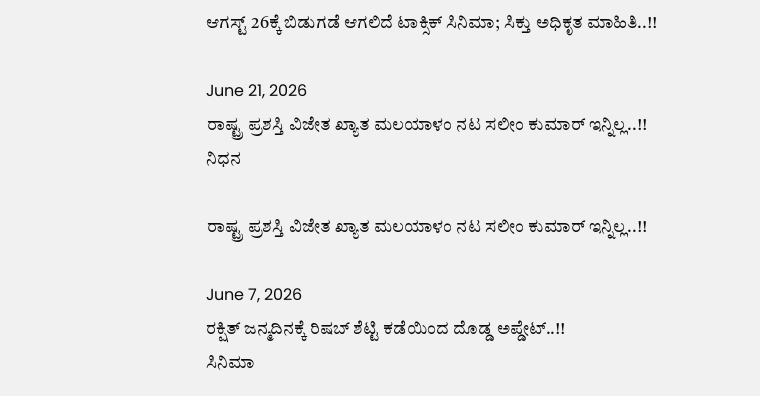ಆಗಸ್ಟ್ 26ಕ್ಕೆ ಬಿಡುಗಡೆ ಆಗಲಿದೆ ಟಾಕ್ಸಿಕ್ ಸಿನಿಮಾ; ಸಿಕ್ತು ಅಧಿಕೃತ ಮಾಹಿತಿ..!!

June 21, 2026
ರಾಷ್ಟ್ರ ಪ್ರಶಸ್ತಿ ವಿಜೇತ ಖ್ಯಾತ ಮಲಯಾಳಂ ನಟ ಸಲೀಂ ಕುಮಾರ್ ಇನ್ನಿಲ್ಲ..!!
ನಿಧನ

ರಾಷ್ಟ್ರ ಪ್ರಶಸ್ತಿ ವಿಜೇತ ಖ್ಯಾತ ಮಲಯಾಳಂ ನಟ ಸಲೀಂ ಕುಮಾರ್ ಇನ್ನಿಲ್ಲ..!!

June 7, 2026
ರಕ್ಷಿತ್ ಜನ್ಮದಿನಕ್ಕೆ ರಿಷಬ್ ಶೆಟ್ಟಿ ಕಡೆಯಿಂದ ದೊಡ್ಡ ಅಪ್ಡೇಟ್..!!
ಸಿನಿಮಾ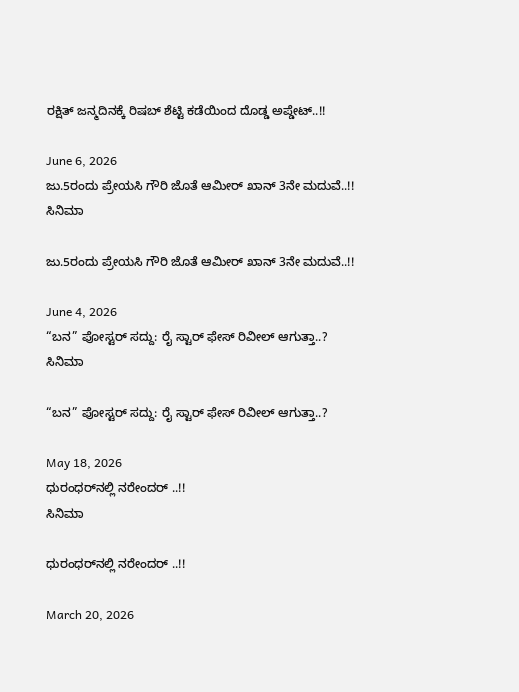ರಕ್ಷಿತ್ ಜನ್ಮದಿನಕ್ಕೆ ರಿಷಬ್ ಶೆಟ್ಟಿ ಕಡೆಯಿಂದ ದೊಡ್ಡ ಅಪ್ಡೇಟ್..!!

June 6, 2026
ಜು.5ರಂದು ಪ್ರೇಯಸಿ ಗೌರಿ ಜೊತೆ ಆಮೀರ್ ಖಾನ್ 3ನೇ ಮದುವೆ..!!
ಸಿನಿಮಾ

ಜು.5ರಂದು ಪ್ರೇಯಸಿ ಗೌರಿ ಜೊತೆ ಆಮೀರ್ ಖಾನ್ 3ನೇ ಮದುವೆ..!!

June 4, 2026
“ಬನ” ಪೋಸ್ಟರ್ ಸದ್ದು: ರೈ ಸ್ಟಾರ್ ಫೇಸ್ ರಿವೀಲ್ ಆಗುತ್ತಾ..?
ಸಿನಿಮಾ

“ಬನ” ಪೋಸ್ಟರ್ ಸದ್ದು: ರೈ ಸ್ಟಾರ್ ಫೇಸ್ ರಿವೀಲ್ ಆಗುತ್ತಾ..?

May 18, 2026
ಧುರಂಧರ್‌ನಲ್ಲಿ ನರೇಂದರ್‌ ..!!
ಸಿನಿಮಾ

ಧುರಂಧರ್‌ನಲ್ಲಿ ನರೇಂದರ್‌ ..!!

March 20, 2026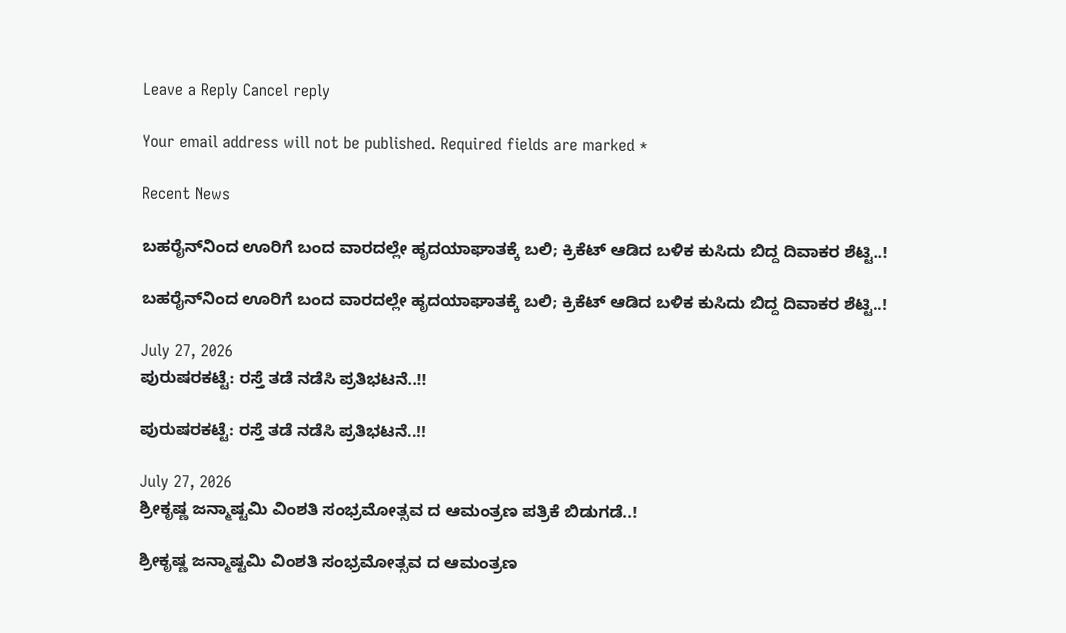Leave a Reply Cancel reply

Your email address will not be published. Required fields are marked *

Recent News

ಬಹರೈನ್‌ನಿಂದ ಊರಿಗೆ ಬಂದ ವಾರದಲ್ಲೇ ಹೃದಯಾಘಾತಕ್ಕೆ ಬಲಿ; ಕ್ರಿಕೆಟ್ ಆಡಿದ ಬಳಿಕ ಕುಸಿದು ಬಿದ್ದ ದಿವಾಕರ ಶೆಟ್ಟಿ..!

ಬಹರೈನ್‌ನಿಂದ ಊರಿಗೆ ಬಂದ ವಾರದಲ್ಲೇ ಹೃದಯಾಘಾತಕ್ಕೆ ಬಲಿ; ಕ್ರಿಕೆಟ್ ಆಡಿದ ಬಳಿಕ ಕುಸಿದು ಬಿದ್ದ ದಿವಾಕರ ಶೆಟ್ಟಿ..!

July 27, 2026
ಪುರುಷರಕಟ್ಟೆ: ರಸ್ತೆ ತಡೆ ನಡೆಸಿ ಪ್ರತಿಭಟನೆ..!!

ಪುರುಷರಕಟ್ಟೆ: ರಸ್ತೆ ತಡೆ ನಡೆಸಿ ಪ್ರತಿಭಟನೆ..!!

July 27, 2026
ಶ್ರೀಕೃಷ್ಣ ಜನ್ಮಾಷ್ಟಮಿ ವಿಂಶತಿ ಸಂಭ್ರಮೋತ್ಸವ ದ ಆಮಂತ್ರಣ ಪತ್ರಿಕೆ ಬಿಡುಗಡೆ..!

ಶ್ರೀಕೃಷ್ಣ ಜನ್ಮಾಷ್ಟಮಿ ವಿಂಶತಿ ಸಂಭ್ರಮೋತ್ಸವ ದ ಆಮಂತ್ರಣ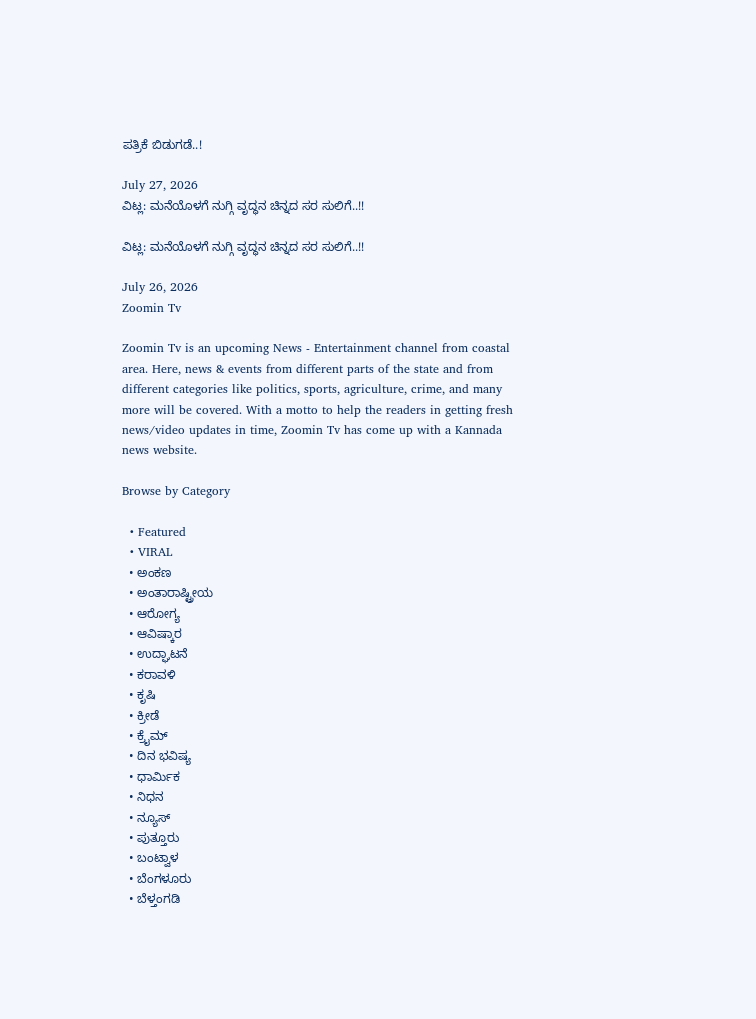ಪತ್ರಿಕೆ ಬಿಡುಗಡೆ..!

July 27, 2026
ವಿಟ್ಲ: ಮನೆಯೊಳಗೆ ನುಗ್ಗಿ ವೃದ್ಧನ ಚಿನ್ನದ ಸರ ಸುಲಿಗೆ..!!

ವಿಟ್ಲ: ಮನೆಯೊಳಗೆ ನುಗ್ಗಿ ವೃದ್ಧನ ಚಿನ್ನದ ಸರ ಸುಲಿಗೆ..!!

July 26, 2026
Zoomin Tv

Zoomin Tv is an upcoming News - Entertainment channel from coastal area. Here, news & events from different parts of the state and from different categories like politics, sports, agriculture, crime, and many more will be covered. With a motto to help the readers in getting fresh news/video updates in time, Zoomin Tv has come up with a Kannada news website.

Browse by Category

  • Featured
  • VIRAL
  • ಅಂಕಣ
  • ಅಂತಾರಾಷ್ಟ್ರೀಯ
  • ಆರೋಗ್ಯ
  • ಆವಿಷ್ಕಾರ
  • ಉದ್ಘಾಟನೆ
  • ಕರಾವಳಿ
  • ಕೃಷಿ
  • ಕ್ರೀಡೆ
  • ಕ್ರೈಮ್
  • ದಿನ ಭವಿಷ್ಯ
  • ಧಾರ್ಮಿಕ
  • ನಿಧನ
  • ನ್ಯೂಸ್
  • ಪುತ್ತೂರು
  • ಬಂಟ್ವಾಳ
  • ಬೆಂಗಳೂರು
  • ಬೆಳ್ತಂಗಡಿ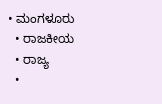• ಮಂಗಳೂರು
  • ರಾಜಕೀಯ
  • ರಾಜ್ಯ
  •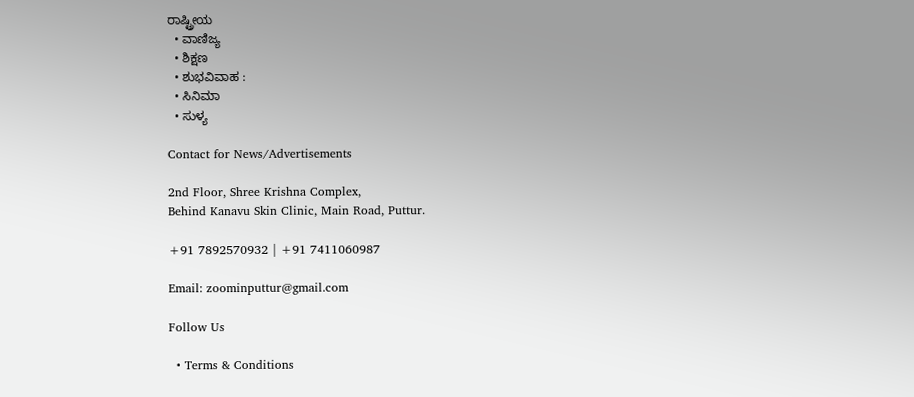ರಾಷ್ಟ್ರೀಯ
  • ವಾಣಿಜ್ಯ
  • ಶಿಕ್ಷಣ
  • ಶುಭವಿವಾಹ :
  • ಸಿನಿಮಾ
  • ಸುಳ್ಯ

Contact for News/Advertisements

2nd Floor, Shree Krishna Complex,
Behind Kanavu Skin Clinic, Main Road, Puttur.

+91 7892570932 | +91 7411060987

Email: zoominputtur@gmail.com

Follow Us

  • Terms & Conditions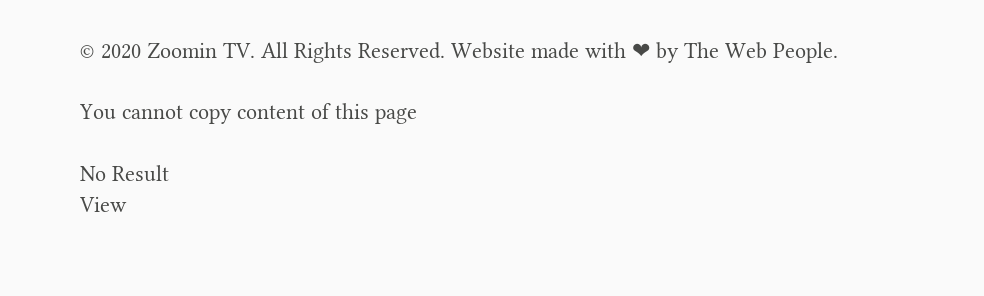© 2020 Zoomin TV. All Rights Reserved. Website made with ❤ by The Web People.

You cannot copy content of this page

No Result
View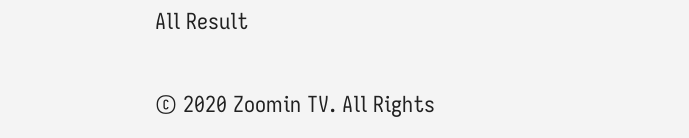All Result

© 2020 Zoomin TV. All Rights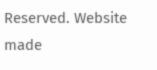Reserved. Website made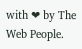with ❤ by The Web People.